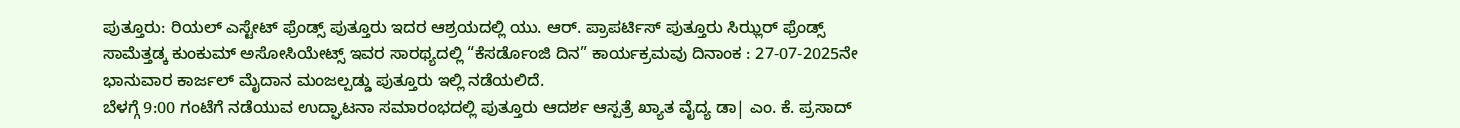ಪುತ್ತೂರು: ರಿಯಲ್ ಎಸ್ಟೇಟ್ ಫ್ರೆಂಡ್ಸ್ ಪುತ್ತೂರು ಇದರ ಆಶ್ರಯದಲ್ಲಿ ಯು. ಆರ್. ಪ್ರಾಪರ್ಟಿಸ್ ಪುತ್ತೂರು ಸಿಝ್ಲರ್ ಫ್ರೆಂಡ್ಸ್ ಸಾಮೆತ್ತಡ್ಕ ಕುಂಕುಮ್ ಅಸೋಸಿಯೇಟ್ಸ್ ಇವರ ಸಾರಥ್ಯದಲ್ಲಿ “ಕೆಸರ್ಡೊಂಜಿ ದಿನ” ಕಾರ್ಯಕ್ರಮವು ದಿನಾಂಕ : 27-07-2025ನೇ ಭಾನುವಾರ ಕಾರ್ಜಲ್ ಮೈದಾನ ಮಂಜಲ್ಪಡ್ಡು ಪುತ್ತೂರು ಇಲ್ಲಿ ನಡೆಯಲಿದೆ.
ಬೆಳಗ್ಗೆ 9:00 ಗಂಟೆಗೆ ನಡೆಯುವ ಉದ್ಘಾಟನಾ ಸಮಾರಂಭದಲ್ಲಿ ಪುತ್ತೂರು ಆದರ್ಶ ಆಸ್ಪತ್ರೆ ಖ್ಯಾತ ವೈದ್ಯ ಡಾ| ಎಂ. ಕೆ. ಪ್ರಸಾದ್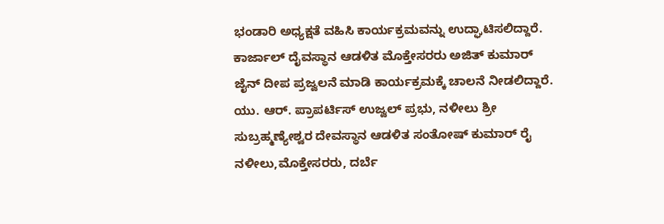ಭಂಡಾರಿ ಅಧ್ಯಕ್ಷತೆ ವಹಿಸಿ ಕಾರ್ಯಕ್ರಮವನ್ನು ಉದ್ಘಾಟಿಸಲಿದ್ದಾರೆ. ಕಾರ್ಜಾಲ್ ದೈವಸ್ಥಾನ ಆಡಳಿತ ಮೊಕ್ತೇಸರರು ಅಜಿತ್ ಕುಮಾರ್ ಜೈನ್ ದೀಪ ಪ್ರಜ್ವಲನೆ ಮಾಡಿ ಕಾರ್ಯಕ್ರಮಕ್ಕೆ ಚಾಲನೆ ನೀಡಲಿದ್ದಾರೆ.
ಯು. ಆರ್. ಪ್ರಾಪರ್ಟಿಸ್ ಉಜ್ವಲ್ ಪ್ರಭು, ನಳೀಲು ಶ್ರೀ ಸುಬ್ರಹ್ಮಣ್ಯೇಶ್ವರ ದೇವಸ್ಥಾನ ಆಡಳಿತ ಸಂತೋಷ್ ಕುಮಾರ್ ರೈ ನಳೀಲು,ಮೊಕ್ತೇಸರರು, ದರ್ಬೆ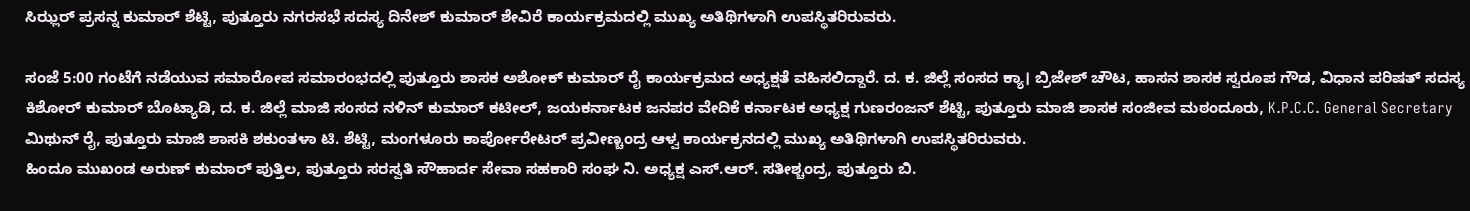ಸಿಝ್ಲರ್ ಪ್ರಸನ್ನ ಕುಮಾರ್ ಶೆಟ್ಟಿ, ಪುತ್ತೂರು ನಗರಸಭೆ ಸದಸ್ಯ ದಿನೇಶ್ ಕುಮಾರ್ ಶೇವಿರೆ ಕಾರ್ಯಕ್ರಮದಲ್ಲಿ ಮುಖ್ಯ ಅತಿಥಿಗಳಾಗಿ ಉಪಸ್ಥಿತರಿರುವರು.

ಸಂಜೆ 5:00 ಗಂಟೆಗೆ ನಡೆಯುವ ಸಮಾರೋಪ ಸಮಾರಂಭದಲ್ಲಿ ಪುತ್ತೂರು ಶಾಸಕ ಅಶೋಕ್ ಕುಮಾರ್ ರೈ ಕಾರ್ಯಕ್ರಮದ ಅಧ್ಯಕ್ಷತೆ ವಹಿಸಲಿದ್ದಾರೆ. ದ. ಕ. ಜಿಲ್ಲೆ ಸಂಸದ ಕ್ಯಾ। ಬ್ರಿಜೇಶ್ ಚೌಟ, ಹಾಸನ ಶಾಸಕ ಸ್ವರೂಪ ಗೌಡ, ವಿಧಾನ ಪರಿಷತ್ ಸದಸ್ಯ ಕಿಶೋರ್ ಕುಮಾರ್ ಬೊಟ್ಯಾಡಿ, ದ. ಕ. ಜಿಲ್ಲೆ ಮಾಜಿ ಸಂಸದ ನಳಿನ್ ಕುಮಾರ್ ಕಟೀಲ್, ಜಯಕರ್ನಾಟಕ ಜನಪರ ವೇದಿಕೆ ಕರ್ನಾಟಕ ಅಧ್ಯಕ್ಷ ಗುಣರಂಜನ್ ಶೆಟ್ಟಿ, ಪುತ್ತೂರು ಮಾಜಿ ಶಾಸಕ ಸಂಜೀವ ಮಠಂದೂರು, K.P.C.C. General Secretary ಮಿಥುನ್ ರೈ, ಪುತ್ತೂರು ಮಾಜಿ ಶಾಸಕಿ ಶಕುಂತಳಾ ಟಿ. ಶೆಟ್ಟಿ, ಮಂಗಳೂರು ಕಾರ್ಪೋರೇಟರ್ ಪ್ರವೀಣ್ಚಂದ್ರ ಆಳ್ವ ಕಾರ್ಯಕ್ರನದಲ್ಲಿ ಮುಖ್ಯ ಅತಿಥಿಗಳಾಗಿ ಉಪಸ್ಥಿತರಿರುವರು.
ಹಿಂದೂ ಮುಖಂಡ ಅರುಣ್ ಕುಮಾರ್ ಪುತ್ತಿಲ, ಪುತ್ತೂರು ಸರಸ್ವತಿ ಸೌಹಾರ್ದ ಸೇವಾ ಸಹಕಾರಿ ಸಂಘ ನಿ. ಅಧ್ಯಕ್ಷ ಎಸ್.ಆರ್. ಸತೀಶ್ಚಂದ್ರ, ಪುತ್ತೂರು ಬಿ.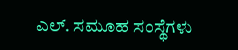ಎಲ್. ಸಮೂಹ ಸಂಸ್ಥೆಗಳು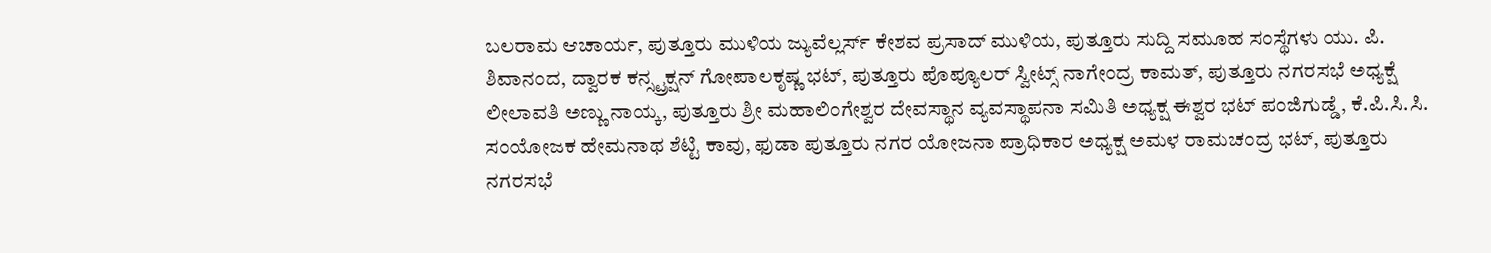ಬಲರಾಮ ಆಚಾರ್ಯ, ಪುತ್ತೂರು ಮುಳಿಯ ಜ್ಯುವೆಲ್ಲರ್ಸ್ ಕೇಶವ ಪ್ರಸಾದ್ ಮುಳಿಯ, ಪುತ್ತೂರು ಸುದ್ದಿ ಸಮೂಹ ಸಂಸ್ಥೆಗಳು ಯು. ಪಿ. ಶಿವಾನಂದ, ದ್ವಾರಕ ಕನ್ಸ್ಟ್ರಕ್ಷನ್ ಗೋಪಾಲಕೃಷ್ಣ ಭಟ್, ಪುತ್ತೂರು ಪೊಪ್ಯೂಲರ್ ಸ್ವೀಟ್ಸ್ ನಾಗೇಂದ್ರ ಕಾಮತ್, ಪುತ್ತೂರು ನಗರಸಭೆ ಅಧ್ಯಕ್ಷೆ ಲೀಲಾವತಿ ಅಣ್ಣು ನಾಯ್ಕ, ಪುತ್ತೂರು ಶ್ರೀ ಮಹಾಲಿಂಗೇಶ್ವರ ದೇವಸ್ಥಾನ ವ್ಯವಸ್ಥಾಪನಾ ಸಮಿತಿ ಅಧ್ಯಕ್ಷ ಈಶ್ವರ ಭಟ್ ಪಂಜಿಗುಡ್ಡೆ, ಕೆ.ಪಿ.ಸಿ.ಸಿ. ಸಂಯೋಜಕ ಹೇಮನಾಥ ಶೆಟ್ಟಿ ಕಾವು, ಫುಡಾ ಪುತ್ತೂರು ನಗರ ಯೋಜನಾ ಪ್ರಾಧಿಕಾರ ಅಧ್ಯಕ್ಷ ಅಮಳ ರಾಮಚಂದ್ರ ಭಟ್, ಪುತ್ತೂರು ನಗರಸಭೆ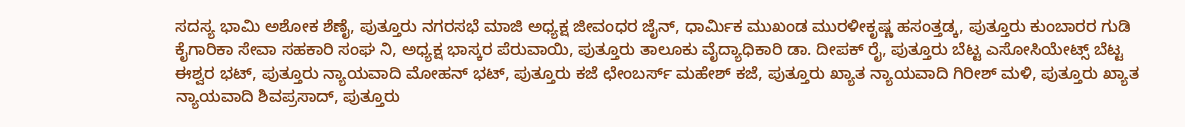ಸದಸ್ಯ ಭಾಮಿ ಅಶೋಕ ಶೆಣೈ, ಪುತ್ತೂರು ನಗರಸಭೆ ಮಾಜಿ ಅಧ್ಯಕ್ಷ ಜೀವಂಧರ ಜೈನ್, ಧಾರ್ಮಿಕ ಮುಖಂಡ ಮುರಳೀಕೃಷ್ಣ ಹಸಂತ್ತಡ್ಕ, ಪುತ್ತೂರು ಕುಂಬಾರರ ಗುಡಿ ಕೈಗಾರಿಕಾ ಸೇವಾ ಸಹಕಾರಿ ಸಂಘ ನಿ, ಅಧ್ಯಕ್ಷ ಭಾಸ್ಕರ ಪೆರುವಾಯಿ, ಪುತ್ತೂರು ತಾಲೂಕು ವೈದ್ಯಾಧಿಕಾರಿ ಡಾ. ದೀಪಕ್ ರೈ, ಪುತ್ತೂರು ಬೆಟ್ಟ ಎಸೋಸಿಯೇಟ್ಸ್ ಬೆಟ್ಟ ಈಶ್ವರ ಭಟ್, ಪುತ್ತೂರು ನ್ಯಾಯವಾದಿ ಮೋಹನ್ ಭಟ್, ಪುತ್ತೂರು ಕಜೆ ಛೇಂಬರ್ಸ್ ಮಹೇಶ್ ಕಜೆ, ಪುತ್ತೂರು ಖ್ಯಾತ ನ್ಯಾಯವಾದಿ ಗಿರೀಶ್ ಮಳಿ, ಪುತ್ತೂರು ಖ್ಯಾತ ನ್ಯಾಯವಾದಿ ಶಿವಪ್ರಸಾದ್, ಪುತ್ತೂರು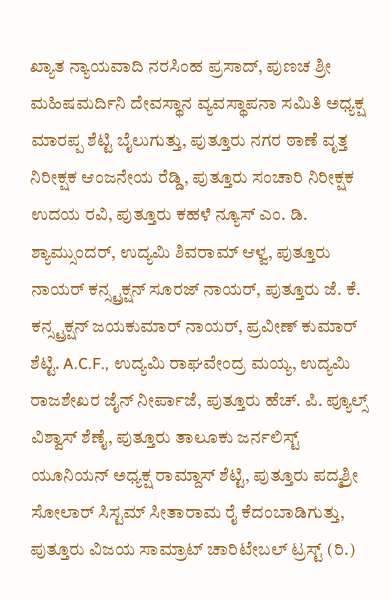ಖ್ಯಾತ ನ್ಯಾಯವಾದಿ ನರಸಿಂಹ ಪ್ರಸಾದ್, ಪುಣಚ ಶ್ರೀ ಮಹಿಷಮರ್ದಿನಿ ದೇವಸ್ಥಾನ ವ್ಯವಸ್ಥಾಪನಾ ಸಮಿತಿ ಅಧ್ಯಕ್ಷ ಮಾರಪ್ಪ ಶೆಟ್ಟಿ ಬೈಲುಗುತ್ತು, ಪುತ್ತೂರು ನಗರ ಠಾಣೆ ವೃತ್ತ ನಿರೀಕ್ಷಕ ಆಂಜನೇಯ ರೆಡ್ಡಿ, ಪುತ್ತೂರು ಸಂಚಾರಿ ನಿರೀಕ್ಷಕ ಉದಯ ರವಿ, ಪುತ್ತೂರು ಕಹಳೆ ನ್ಯೂಸ್ ಎಂ. ಡಿ. ಶ್ಯಾಮ್ಸುಂದರ್, ಉದ್ಯಮಿ ಶಿವರಾಮ್ ಆಳ್ವ, ಪುತ್ತೂರು ನಾಯರ್ ಕನ್ಸ್ಟ್ರಕ್ಷನ್ ಸೂರಜ್ ನಾಯರ್, ಪುತ್ತೂರು ಜೆ. ಕೆ. ಕನ್ಸ್ಟ್ರಕ್ಷನ್ ಜಯಕುಮಾರ್ ನಾಯರ್, ಪ್ರವೀಣ್ ಕುಮಾರ್ ಶೆಟ್ಟಿ. A.C.F., ಉದ್ಯಮಿ ರಾಘವೇಂದ್ರ ಮಯ್ಯ, ಉದ್ಯಮಿ ರಾಜಶೇಖರ ಜೈನ್ ನೀರ್ಪಾಜೆ, ಪುತ್ತೂರು ಹೆಚ್. ಪಿ. ಪ್ಯೂಲ್ಸ್ ವಿಶ್ವಾಸ್ ಶೆಣೈ, ಪುತ್ತೂರು ತಾಲೂಕು ಜರ್ನಲಿಸ್ಟ್ ಯೂನಿಯನ್ ಅಧ್ಯಕ್ಷ ರಾಮ್ದಾಸ್ ಶೆಟ್ಟಿ, ಪುತ್ತೂರು ಪದ್ಮಶ್ರೀ ಸೋಲಾರ್ ಸಿಸ್ಟಮ್ ಸೀತಾರಾಮ ರೈ ಕೆದಂಬಾಡಿಗುತ್ತು, ಪುತ್ತೂರು ವಿಜಯ ಸಾಮ್ರಾಟ್ ಚಾರಿಟೇಬಲ್ ಟ್ರಸ್ಟ್ (ರಿ.)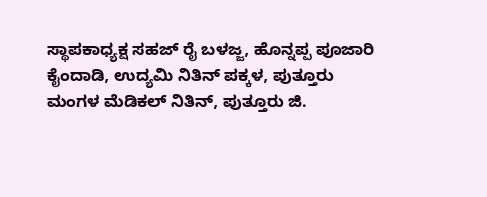ಸ್ಥಾಪಕಾಧ್ಯಕ್ಷ ಸಹಜ್ ರೈ ಬಳಜ್ಜ, ಹೊನ್ನಪ್ಪ ಪೂಜಾರಿ ಕೈಂದಾಡಿ, ಉದ್ಯಮಿ ನಿತಿನ್ ಪಕ್ಕಳ, ಪುತ್ತೂರು ಮಂಗಳ ಮೆಡಿಕಲ್ ನಿತಿನ್, ಪುತ್ತೂರು ಜಿ.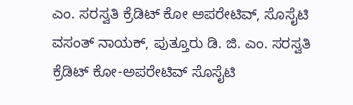ಎಂ. ಸರಸ್ವತಿ ಕ್ರೆಡಿಟ್ ಕೋ ಅಪರೇಟಿವ್, ಸೊಸೈಟಿ ವಸಂತ್ ನಾಯಕ್, ಪುತ್ತೂರು ಡಿ. ಜಿ. ಎಂ. ಸರಸ್ವತಿ ಕ್ರೆಡಿಟ್ ಕೋ-ಅಪರೇಟಿವ್ ಸೊಸೈಟಿ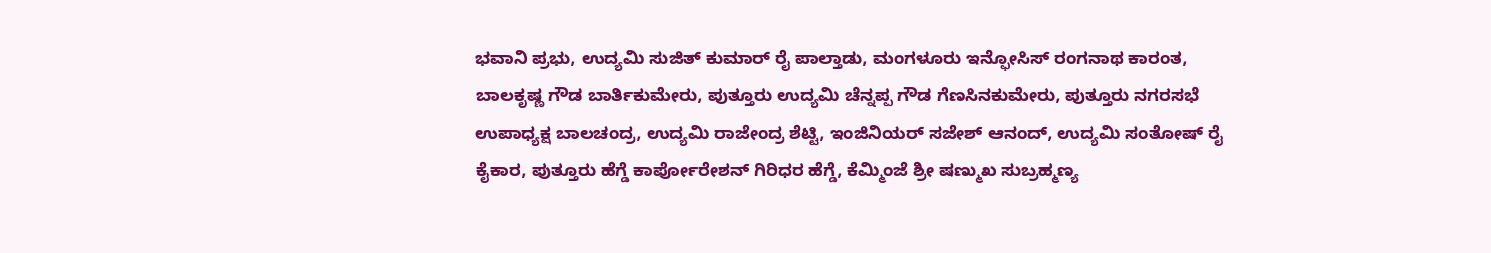ಭವಾನಿ ಪ್ರಭು, ಉದ್ಯಮಿ ಸುಜಿತ್ ಕುಮಾರ್ ರೈ ಪಾಲ್ತಾಡು, ಮಂಗಳೂರು ಇನ್ಫೋಸಿಸ್ ರಂಗನಾಥ ಕಾರಂತ, ಬಾಲಕೃಷ್ಣ ಗೌಡ ಬಾರ್ತಿಕುಮೇರು, ಪುತ್ತೂರು ಉದ್ಯಮಿ ಚೆನ್ನಪ್ಪ ಗೌಡ ಗೆಣಸಿನಕುಮೇರು, ಪುತ್ತೂರು ನಗರಸಭೆ ಉಪಾಧ್ಯಕ್ಷ ಬಾಲಚಂದ್ರ, ಉದ್ಯಮಿ ರಾಜೇಂದ್ರ ಶೆಟ್ಟಿ, ಇಂಜಿನಿಯರ್ ಸಜೇಶ್ ಆನಂದ್, ಉದ್ಯಮಿ ಸಂತೋಷ್ ರೈ ಕೈಕಾರ, ಪುತ್ತೂರು ಹೆಗ್ಡೆ ಕಾರ್ಪೋರೇಶನ್ ಗಿರಿಧರ ಹೆಗ್ಡೆ, ಕೆಮ್ಮಿಂಜೆ ಶ್ರೀ ಷಣ್ಮುಖ ಸುಬ್ರಹ್ಮಣ್ಯ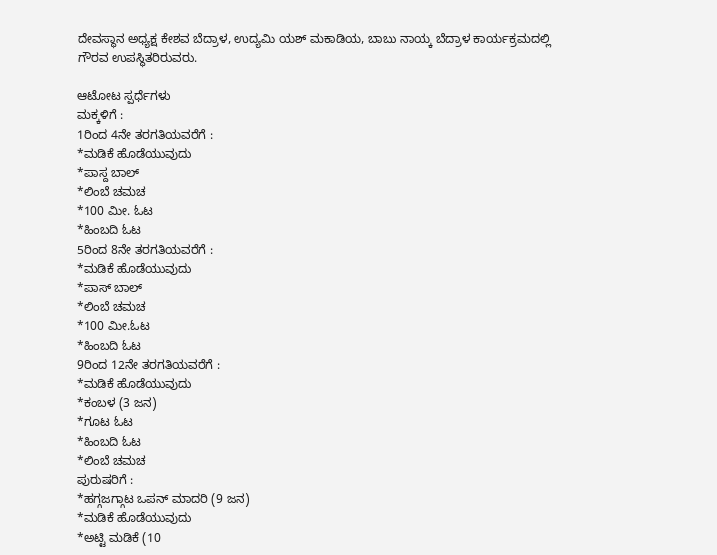ದೇವಸ್ಥಾನ ಅಧ್ಯಕ್ಷ ಕೇಶವ ಬೆದ್ರಾಳ, ಉದ್ಯಮಿ ಯಶ್ ಮಕಾಡಿಯ, ಬಾಬು ನಾಯ್ಕ ಬೆದ್ರಾಳ ಕಾರ್ಯಕ್ರಮದಲ್ಲಿ ಗೌರವ ಉಪಸ್ಥಿತರಿರುವರು.

ಆಟೋಟ ಸ್ಪರ್ಧೆಗಳು
ಮಕ್ಕಳಿಗೆ :
1ರಿಂದ 4ನೇ ತರಗತಿಯವರೆಗೆ :
*ಮಡಿಕೆ ಹೊಡೆಯುವುದು
*ಪಾಸ್ದ ಬಾಲ್
*ಲಿಂಬೆ ಚಮಚ
*100 ಮೀ. ಓಟ
*ಹಿಂಬದಿ ಓಟ
5ರಿಂದ 8ನೇ ತರಗತಿಯವರೆಗೆ :
*ಮಡಿಕೆ ಹೊಡೆಯುವುದು
*ಪಾಸ್ ಬಾಲ್
*ಲಿಂಬೆ ಚಮಚ
*100 ಮೀ.ಓಟ
*ಹಿಂಬದಿ ಓಟ
9ರಿಂದ 12ನೇ ತರಗತಿಯವರೆಗೆ :
*ಮಡಿಕೆ ಹೊಡೆಯುವುದು
*ಕಂಬಳ (3 ಜನ)
*ಗೂಟ ಓಟ
*ಹಿಂಬದಿ ಓಟ
*ಲಿಂಬೆ ಚಮಚ
ಪುರುಷರಿಗೆ :
*ಹಗ್ಗಜಗ್ಗಾಟ ಒಪನ್ ಮಾದರಿ (9 ಜನ)
*ಮಡಿಕೆ ಹೊಡೆಯುವುದು
*ಅಟ್ಟಿ ಮಡಿಕೆ (10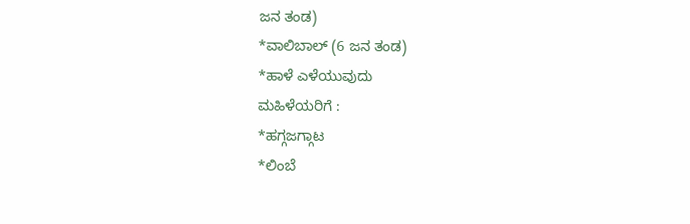ಜನ ತಂಡ)
*ವಾಲಿಬಾಲ್ (6 ಜನ ತಂಡ)
*ಹಾಳೆ ಎಳೆಯುವುದು
ಮಹಿಳೆಯರಿಗೆ :
*ಹಗ್ಗಜಗ್ಗಾಟ
*ಲಿಂಬೆ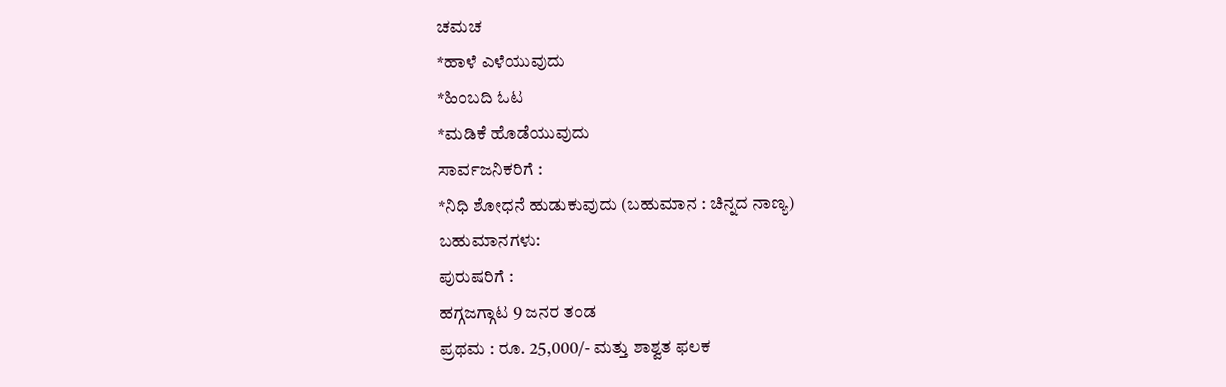ಚಮಚ
*ಹಾಳೆ ಎಳೆಯುವುದು
*ಹಿಂಬದಿ ಓಟ
*ಮಡಿಕೆ ಹೊಡೆಯುವುದು
ಸಾರ್ವಜನಿಕರಿಗೆ :
*ನಿಧಿ ಶೋಧನೆ ಹುಡುಕುವುದು (ಬಹುಮಾನ : ಚಿನ್ನದ ನಾಣ್ಯ)
ಬಹುಮಾನಗಳು:
ಪುರುಷರಿಗೆ :
ಹಗ್ಗಜಗ್ಗಾಟ 9 ಜನರ ತಂಡ
ಪ್ರಥಮ : ರೂ. 25,000/- ಮತ್ತು ಶಾಶ್ವತ ಫಲಕ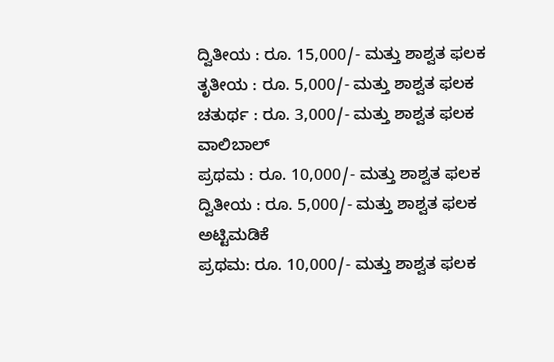ದ್ವಿತೀಯ : ರೂ. 15,000/- ಮತ್ತು ಶಾಶ್ವತ ಫಲಕ
ತೃತೀಯ : ರೂ. 5,000/- ಮತ್ತು ಶಾಶ್ವತ ಫಲಕ
ಚತುರ್ಥ : ರೂ. 3,000/- ಮತ್ತು ಶಾಶ್ವತ ಫಲಕ
ವಾಲಿಬಾಲ್
ಪ್ರಥಮ : ರೂ. 10,000/- ಮತ್ತು ಶಾಶ್ವತ ಫಲಕ
ದ್ವಿತೀಯ : ರೂ. 5,000/- ಮತ್ತು ಶಾಶ್ವತ ಫಲಕ
ಅಟ್ಟಿಮಡಿಕೆ
ಪ್ರಥಮ: ರೂ. 10,000/- ಮತ್ತು ಶಾಶ್ವತ ಫಲಕ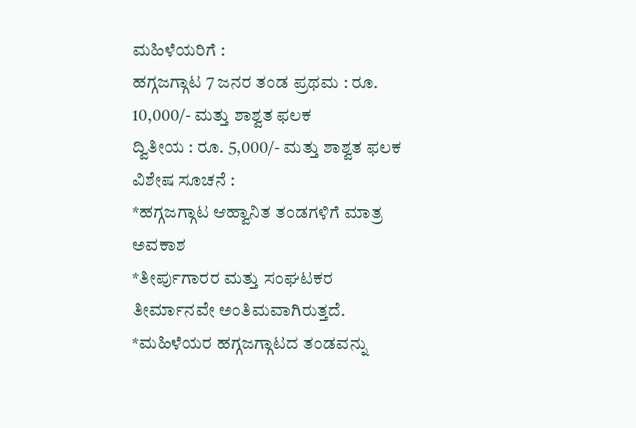ಮಹಿಳೆಯರಿಗೆ :
ಹಗ್ಗಜಗ್ಗಾಟ 7 ಜನರ ತಂಡ ಪ್ರಥಮ : ರೂ. 10,000/- ಮತ್ತು ಶಾಶ್ವತ ಫಲಕ
ದ್ವಿತೀಯ : ರೂ. 5,000/- ಮತ್ತು ಶಾಶ್ವತ ಫಲಕ
ವಿಶೇಷ ಸೂಚನೆ :
*ಹಗ್ಗಜಗ್ಗಾಟ ಆಹ್ವಾನಿತ ತಂಡಗಳಿಗೆ ಮಾತ್ರ ಅವಕಾಶ
*ತೀರ್ಪುಗಾರರ ಮತ್ತು ಸಂಘಟಕರ ತೀರ್ಮಾನವೇ ಅಂತಿಮವಾಗಿರುತ್ತದೆ.
*ಮಹಿಳೆಯರ ಹಗ್ಗಜಗ್ಗಾಟದ ತಂಡವನ್ನು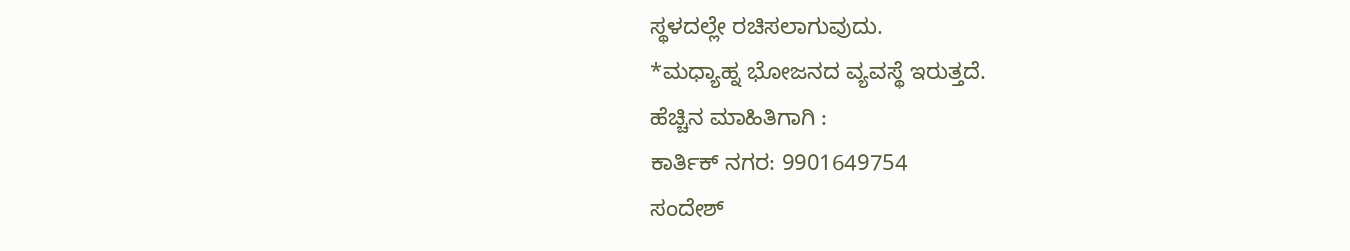ಸ್ಥಳದಲ್ಲೇ ರಚಿಸಲಾಗುವುದು.
*ಮಧ್ಯಾಹ್ನ ಭೋಜನದ ವ್ಯವಸ್ಥೆ ಇರುತ್ತದೆ.
ಹೆಚ್ಚಿನ ಮಾಹಿತಿಗಾಗಿ :
ಕಾರ್ತಿಕ್ ನಗರ: 9901649754
ಸಂದೇಶ್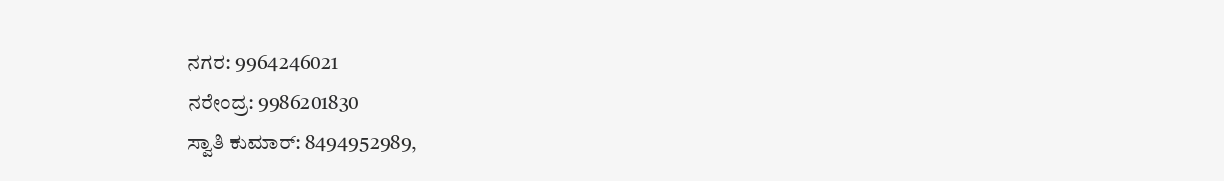ನಗರ: 9964246021
ನರೇಂದ್ರ: 9986201830
ಸ್ವಾತಿ ಕುಮಾರ್: 8494952989,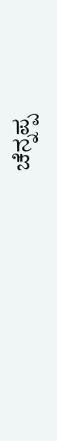ಚೆನ್ನಪ್ಪ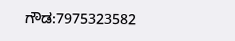ಗೌಡ:7975323582